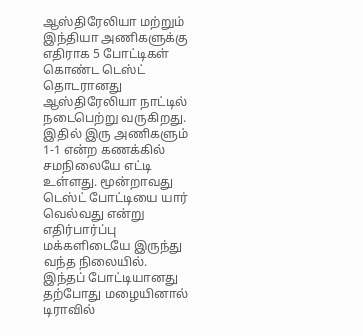ஆஸ்திரேலியா மற்றும் இந்தியா அணிகளுக்கு எதிராக 5 போட்டிகள் கொண்ட டெஸ்ட் தொடரானது ஆஸ்திரேலியா நாட்டில் நடைபெற்று வருகிறது. இதில் இரு அணிகளும் 1-1 என்ற கணக்கில் சமநிலையே எட்டி உள்ளது. மூன்றாவது டெஸ்ட் போட்டியை யார் வெல்வது என்று எதிர்பார்ப்பு மக்களிடையே இருந்து வந்த நிலையில். இந்தப் போட்டியானது தற்போது மழையினால் டிராவில்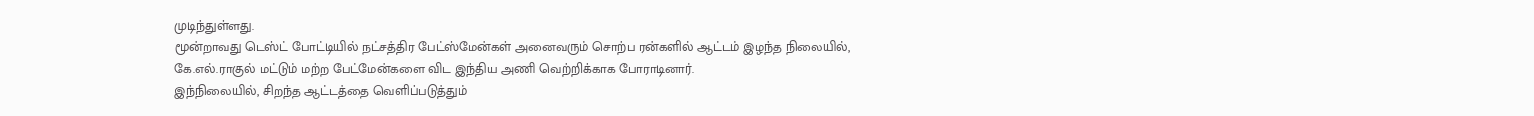முடிந்துள்ளது.
மூன்றாவது டெஸ்ட் போட்டியில் நட்சத்திர பேட்ஸ்மேன்கள் அனைவரும் சொற்ப ரன்களில் ஆட்டம் இழந்த நிலையில், கே.எல்.ராகுல் மட்டும் மற்ற பேட்மேன்களை விட இந்திய அணி வெற்றிக்காக போராடினார்.
இந்நிலையில், சிறந்த ஆட்டத்தை வெளிப்படுத்தும்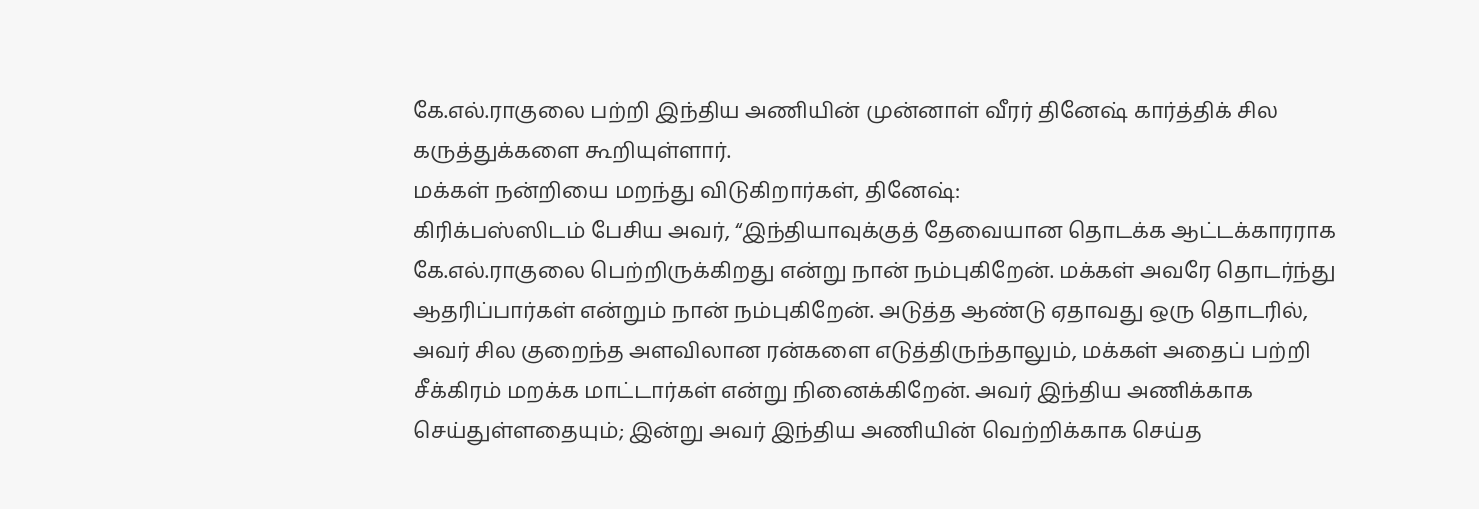கே.எல்.ராகுலை பற்றி இந்திய அணியின் முன்னாள் வீரர் தினேஷ் கார்த்திக் சில கருத்துக்களை கூறியுள்ளார்.
மக்கள் நன்றியை மறந்து விடுகிறார்கள், தினேஷ்:
கிரிக்பஸ்ஸிடம் பேசிய அவர், “இந்தியாவுக்குத் தேவையான தொடக்க ஆட்டக்காரராக கே.எல்.ராகுலை பெற்றிருக்கிறது என்று நான் நம்புகிறேன். மக்கள் அவரே தொடர்ந்து ஆதரிப்பார்கள் என்றும் நான் நம்புகிறேன். அடுத்த ஆண்டு ஏதாவது ஒரு தொடரில், அவர் சில குறைந்த அளவிலான ரன்களை எடுத்திருந்தாலும், மக்கள் அதைப் பற்றி சீக்கிரம் மறக்க மாட்டார்கள் என்று நினைக்கிறேன். அவர் இந்திய அணிக்காக செய்துள்ளதையும்; இன்று அவர் இந்திய அணியின் வெற்றிக்காக செய்த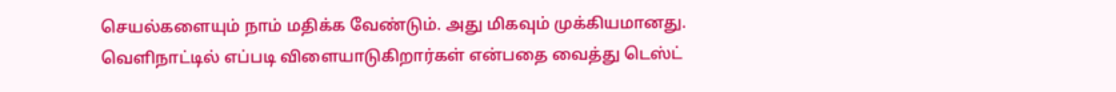செயல்களையும் நாம் மதிக்க வேண்டும். அது மிகவும் முக்கியமானது.
வெளிநாட்டில் எப்படி விளையாடுகிறார்கள் என்பதை வைத்து டெஸ்ட்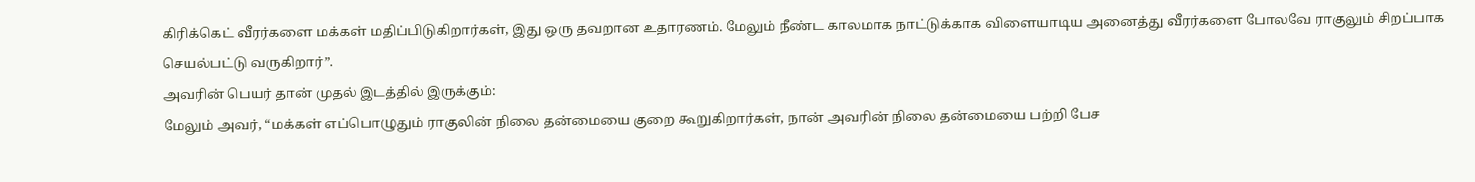கிரிக்கெட் வீரர்களை மக்கள் மதிப்பிடுகிறார்கள், இது ஒரு தவறான உதாரணம். மேலும் நீண்ட காலமாக நாட்டுக்காக விளையாடிய அனைத்து வீரர்களை போலவே ராகுலும் சிறப்பாக செயல்பட்டு வருகிறார்”.
அவரின் பெயர் தான் முதல் இடத்தில் இருக்கும்:
மேலும் அவர், “மக்கள் எப்பொழுதும் ராகுலின் நிலை தன்மையை குறை கூறுகிறார்கள், நான் அவரின் நிலை தன்மையை பற்றி பேச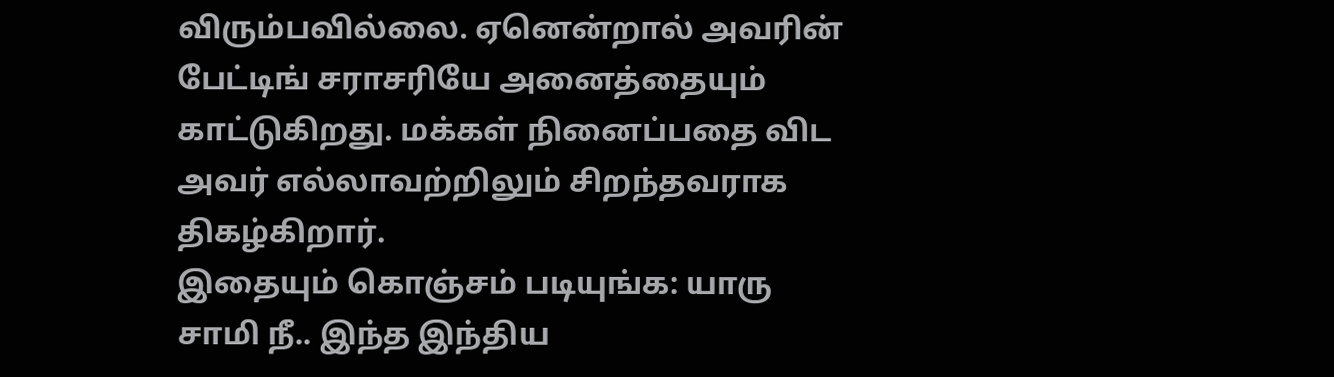விரும்பவில்லை. ஏனென்றால் அவரின் பேட்டிங் சராசரியே அனைத்தையும் காட்டுகிறது. மக்கள் நினைப்பதை விட அவர் எல்லாவற்றிலும் சிறந்தவராக திகழ்கிறார்.
இதையும் கொஞ்சம் படியுங்க: யாரு சாமி நீ.. இந்த இந்திய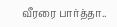வீரரை பார்த்தா..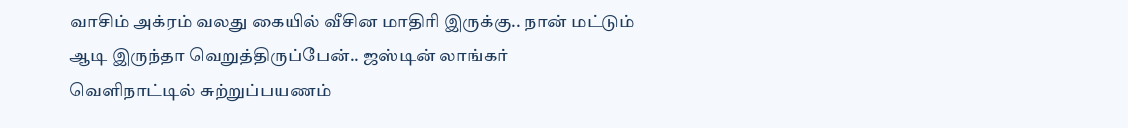வாசிம் அக்ரம் வலது கையில் வீசின மாதிரி இருக்கு.. நான் மட்டும் ஆடி இருந்தா வெறுத்திருப்பேன்.. ஜஸ்டின் லாங்கர்
வெளிநாட்டில் சுற்றுப்பயணம்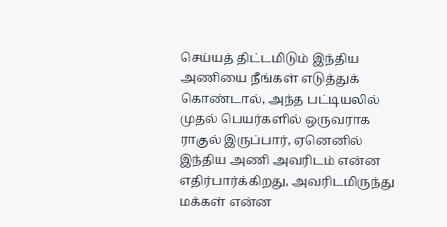செய்யத் திட்டமிடும் இந்திய அணியை நீங்கள் எடுத்துக் கொண்டால், அந்த பட்டியலில் முதல் பெயர்களில் ஒருவராக ராகுல் இருப்பார், ஏனெனில் இந்திய அணி அவரிடம் என்ன எதிர்பார்க்கிறது, அவரிடமிருந்து மக்கள் என்ன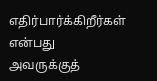எதிர்பார்க்கிறீர்கள் என்பது அவருக்குத்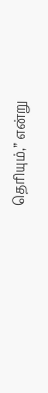தெரியும்,” என்று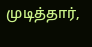முடித்தார்,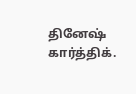தினேஷ் கார்த்திக்.